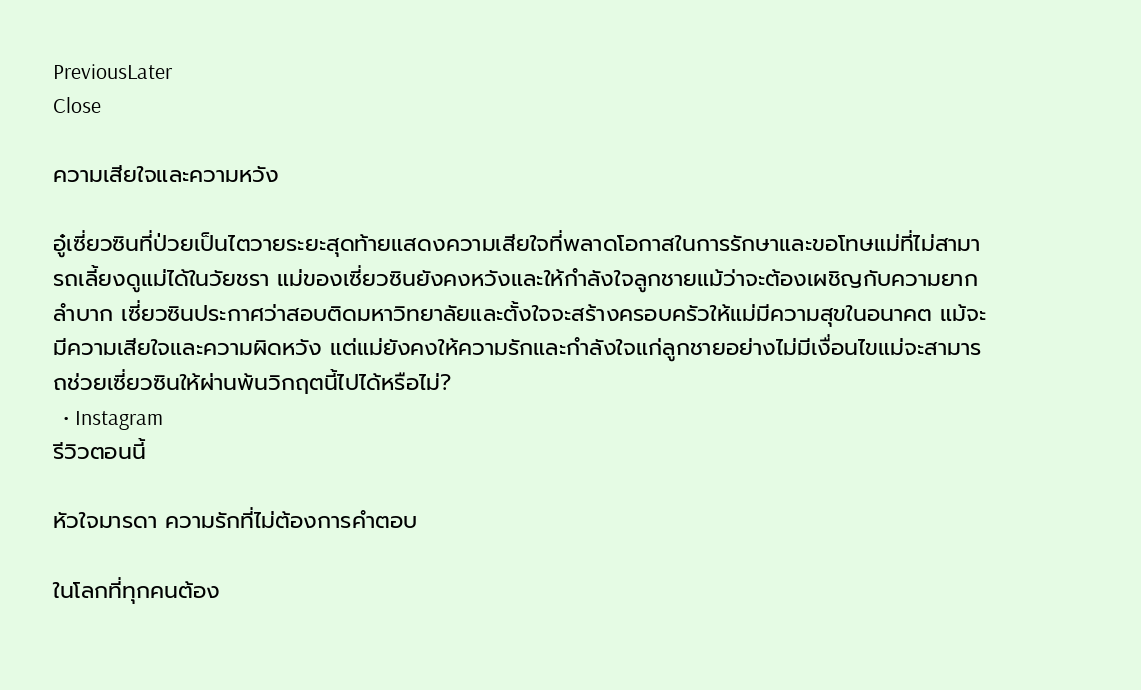PreviousLater
Close

ความเสียใจและความหวัง

อู๋เซี่ยวซินที่ป่วยเป็นไตวายระยะสุดท้ายแสดงความเสียใจที่พลาดโอกาสในการรักษาและขอโทษแม่ที่ไม่สามารถเลี้ยงดูแม่ได้ในวัยชรา แม่ของเซี่ยวซินยังคงหวังและให้กำลังใจลูกชายแม้ว่าจะต้องเผชิญกับความยากลำบาก เซี่ยวซินประกาศว่าสอบติดมหาวิทยาลัยและตั้งใจจะสร้างครอบครัวให้แม่มีความสุขในอนาคต แม้จะมีความเสียใจและความผิดหวัง แต่แม่ยังคงให้ความรักและกำลังใจแก่ลูกชายอย่างไม่มีเงื่อนไขแม่จะสามารถช่วยเซี่ยวซินให้ผ่านพ้นวิกฤตนี้ไปได้หรือไม่?
  • Instagram
รีวิวตอนนี้

หัวใจมารดา ความรักที่ไม่ต้องการคำตอบ

ในโลกที่ทุกคนต้อง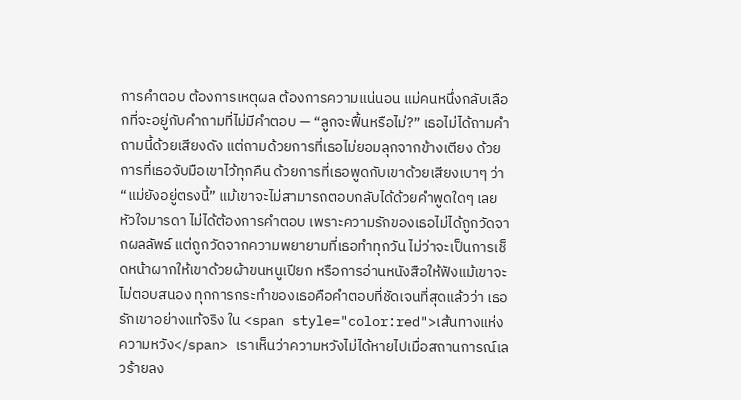การคำตอบ ต้องการเหตุผล ต้องการความแน่นอน แม่คนหนึ่งกลับเลือกที่จะอยู่กับคำถามที่ไม่มีคำตอบ — “ลูกจะฟื้นหรือไม่?” เธอไม่ได้ถามคำถามนี้ด้วยเสียงดัง แต่ถามด้วยการที่เธอไม่ยอมลุกจากข้างเตียง ด้วยการที่เธอจับมือเขาไว้ทุกคืน ด้วยการที่เธอพูดกับเขาด้วยเสียงเบาๆ ว่า “แม่ยังอยู่ตรงนี้” แม้เขาจะไม่สามารถตอบกลับได้ด้วยคำพูดใดๆ เลย หัวใจมารดา ไม่ได้ต้องการคำตอบ เพราะความรักของเธอไม่ได้ถูกวัดจากผลลัพธ์ แต่ถูกวัดจากความพยายามที่เธอทำทุกวัน ไม่ว่าจะเป็นการเช็ดหน้าผากให้เขาด้วยผ้าขนหนูเปียก หรือการอ่านหนังสือให้ฟังแม้เขาจะไม่ตอบสนอง ทุกการกระทำของเธอคือคำตอบที่ชัดเจนที่สุดแล้วว่า เธอรักเขาอย่างแท้จริง ใน <span style="color:red">เส้นทางแห่งความหวัง</span> เราเห็นว่าความหวังไม่ได้หายไปเมื่อสถานการณ์เลวร้ายลง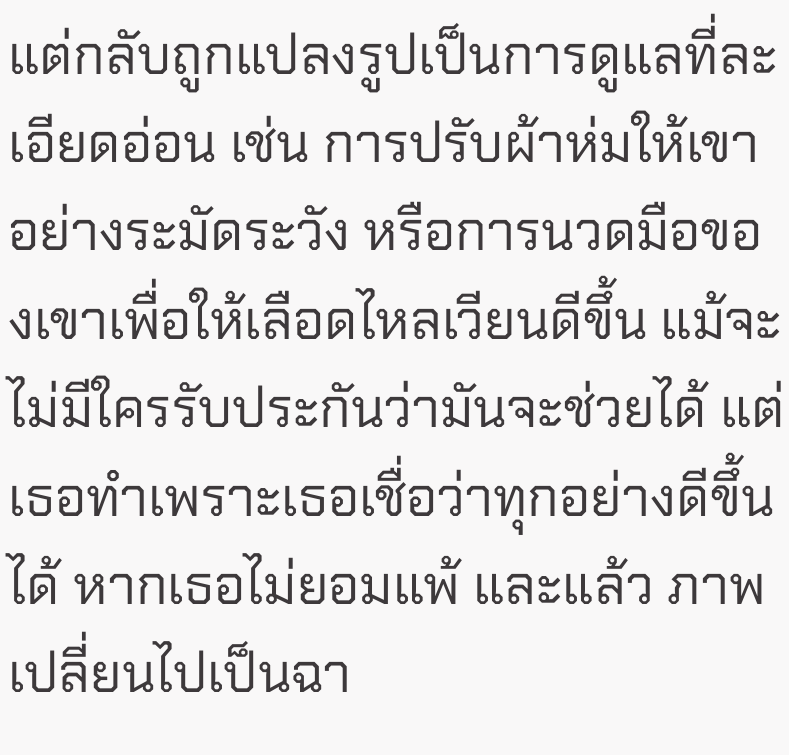แต่กลับถูกแปลงรูปเป็นการดูแลที่ละเอียดอ่อน เช่น การปรับผ้าห่มให้เขาอย่างระมัดระวัง หรือการนวดมือของเขาเพื่อให้เลือดไหลเวียนดีขึ้น แม้จะไม่มีใครรับประกันว่ามันจะช่วยได้ แต่เธอทำเพราะเธอเชื่อว่าทุกอย่างดีขึ้นได้ หากเธอไม่ยอมแพ้ และแล้ว ภาพเปลี่ยนไปเป็นฉา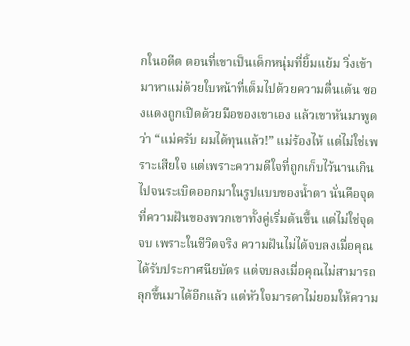กในอดีต ตอนที่เขาเป็นเด็กหนุ่มที่ยิ้มแย้ม วิ่งเข้ามาหาแม่ด้วยใบหน้าที่เต็มไปด้วยความตื่นเต้น ซองแดงถูกเปิดด้วยมือของเขาเอง แล้วเขาหันมาพูดว่า “แม่ครับ ผมได้ทุนแล้ว!” แม่ร้องไห้ แต่ไม่ใช่เพราะเสียใจ แต่เพราะความดีใจที่ถูกเก็บไว้นานเกินไปจนระเบิดออกมาในรูปแบบของน้ำตา นั่นคือจุดที่ความฝันของพวกเขาทั้งคู่เริ่มต้นขึ้น แต่ไม่ใช่จุดจบ เพราะในชีวิตจริง ความฝันไม่ได้จบลงเมื่อคุณได้รับประกาศนียบัตร แต่จบลงเมื่อคุณไม่สามารถลุกขึ้นมาได้อีกแล้ว แต่หัวใจมารดาไม่ยอมให้ความ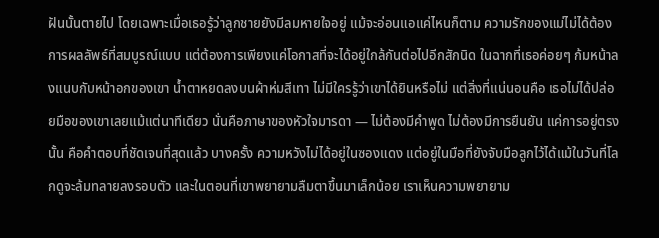ฝันนั้นตายไป โดยเฉพาะเมื่อเธอรู้ว่าลูกชายยังมีลมหายใจอยู่ แม้จะอ่อนแอแค่ไหนก็ตาม ความรักของแม่ไม่ได้ต้องการผลลัพธ์ที่สมบูรณ์แบบ แต่ต้องการเพียงแค่โอกาสที่จะได้อยู่ใกล้กันต่อไปอีกสักนิด ในฉากที่เธอค่อยๆ ก้มหน้าลงแนบกับหน้าอกของเขา น้ำตาหยดลงบนผ้าห่มสีเทา ไม่มีใครรู้ว่าเขาได้ยินหรือไม่ แต่สิ่งที่แน่นอนคือ เธอไม่ได้ปล่อยมือของเขาเลยแม้แต่นาทีเดียว นั่นคือภาษาของหัวใจมารดา — ไม่ต้องมีคำพูด ไม่ต้องมีการยืนยัน แค่การอยู่ตรงนั้น คือคำตอบที่ชัดเจนที่สุดแล้ว บางครั้ง ความหวังไม่ได้อยู่ในซองแดง แต่อยู่ในมือที่ยังจับมือลูกไว้ได้แม้ในวันที่โลกดูจะล้มทลายลงรอบตัว และในตอนที่เขาพยายามลืมตาขึ้นมาเล็กน้อย เราเห็นความพยายาม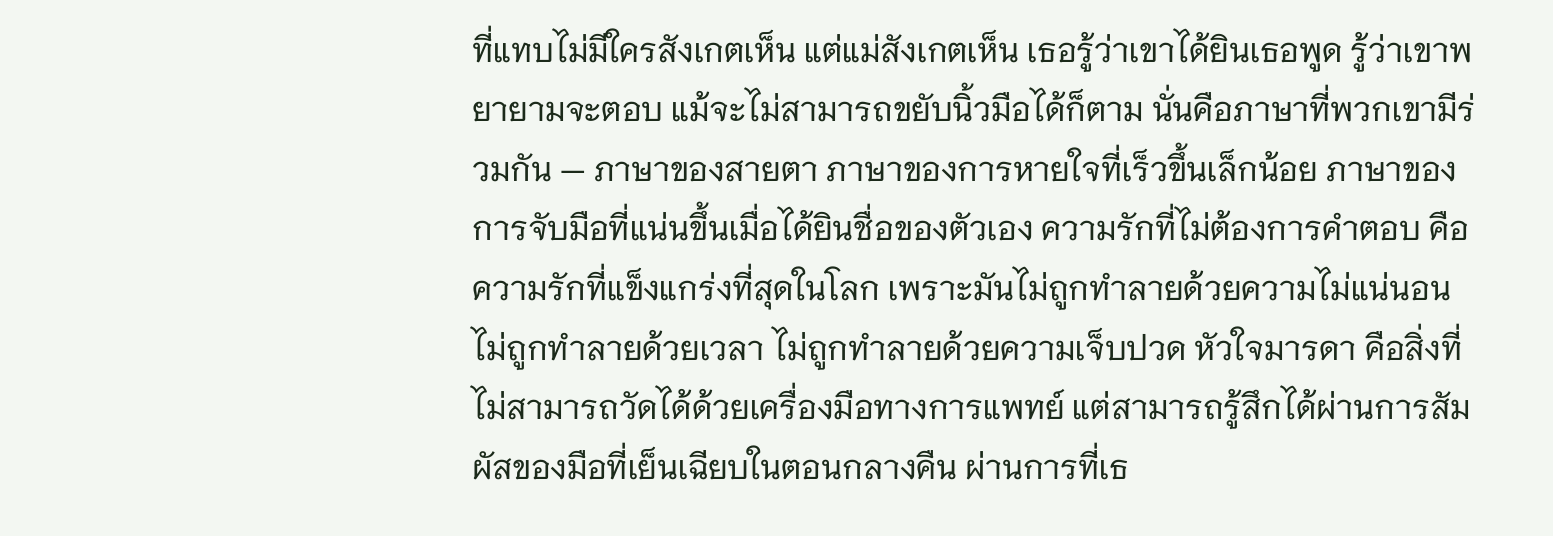ที่แทบไม่มีใครสังเกตเห็น แต่แม่สังเกตเห็น เธอรู้ว่าเขาได้ยินเธอพูด รู้ว่าเขาพยายามจะตอบ แม้จะไม่สามารถขยับนิ้วมือได้ก็ตาม นั่นคือภาษาที่พวกเขามีร่วมกัน — ภาษาของสายตา ภาษาของการหายใจที่เร็วขึ้นเล็กน้อย ภาษาของการจับมือที่แน่นขึ้นเมื่อได้ยินชื่อของตัวเอง ความรักที่ไม่ต้องการคำตอบ คือความรักที่แข็งแกร่งที่สุดในโลก เพราะมันไม่ถูกทำลายด้วยความไม่แน่นอน ไม่ถูกทำลายด้วยเวลา ไม่ถูกทำลายด้วยความเจ็บปวด หัวใจมารดา คือสิ่งที่ไม่สามารถวัดได้ด้วยเครื่องมือทางการแพทย์ แต่สามารถรู้สึกได้ผ่านการสัมผัสของมือที่เย็นเฉียบในตอนกลางคืน ผ่านการที่เธ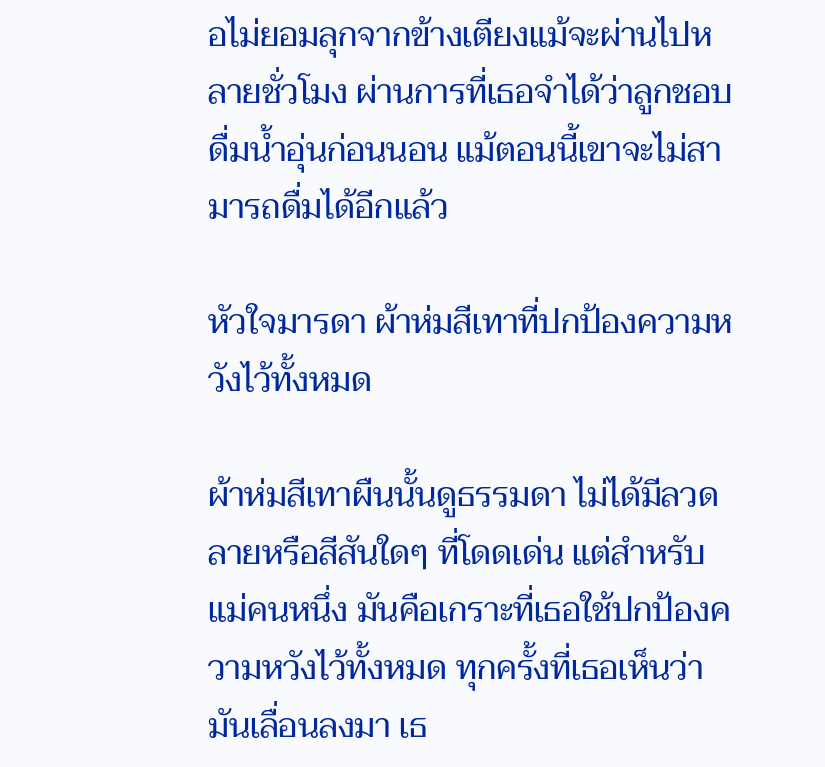อไม่ยอมลุกจากข้างเตียงแม้จะผ่านไปหลายชั่วโมง ผ่านการที่เธอจำได้ว่าลูกชอบดื่มน้ำอุ่นก่อนนอน แม้ตอนนี้เขาจะไม่สามารถดื่มได้อีกแล้ว

หัวใจมารดา ผ้าห่มสีเทาที่ปกป้องความหวังไว้ทั้งหมด

ผ้าห่มสีเทาผืนนั้นดูธรรมดา ไม่ได้มีลวดลายหรือสีสันใดๆ ที่โดดเด่น แต่สำหรับแม่คนหนึ่ง มันคือเกราะที่เธอใช้ปกป้องความหวังไว้ทั้งหมด ทุกครั้งที่เธอเห็นว่ามันเลื่อนลงมา เธ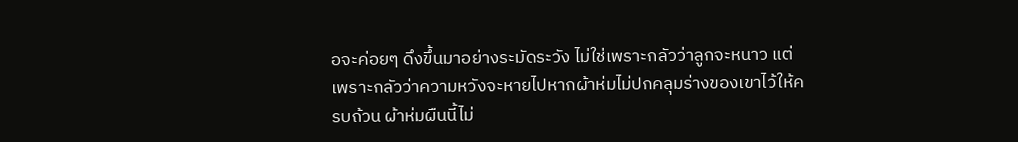อจะค่อยๆ ดึงขึ้นมาอย่างระมัดระวัง ไม่ใช่เพราะกลัวว่าลูกจะหนาว แต่เพราะกลัวว่าความหวังจะหายไปหากผ้าห่มไม่ปกคลุมร่างของเขาไว้ให้ครบถ้วน ผ้าห่มผืนนี้ไม่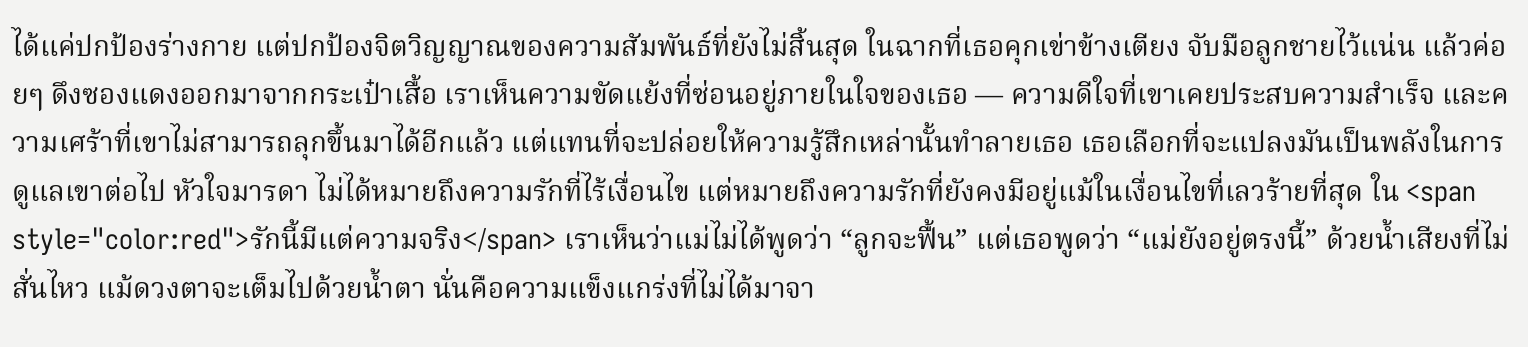ได้แค่ปกป้องร่างกาย แต่ปกป้องจิตวิญญาณของความสัมพันธ์ที่ยังไม่สิ้นสุด ในฉากที่เธอคุกเข่าข้างเตียง จับมือลูกชายไว้แน่น แล้วค่อยๆ ดึงซองแดงออกมาจากกระเป๋าเสื้อ เราเห็นความขัดแย้งที่ซ่อนอยู่ภายในใจของเธอ — ความดีใจที่เขาเคยประสบความสำเร็จ และความเศร้าที่เขาไม่สามารถลุกขึ้นมาได้อีกแล้ว แต่แทนที่จะปล่อยให้ความรู้สึกเหล่านั้นทำลายเธอ เธอเลือกที่จะแปลงมันเป็นพลังในการดูแลเขาต่อไป หัวใจมารดา ไม่ได้หมายถึงความรักที่ไร้เงื่อนไข แต่หมายถึงความรักที่ยังคงมีอยู่แม้ในเงื่อนไขที่เลวร้ายที่สุด ใน <span style="color:red">รักนี้มีแต่ความจริง</span> เราเห็นว่าแม่ไม่ได้พูดว่า “ลูกจะฟื้น” แต่เธอพูดว่า “แม่ยังอยู่ตรงนี้” ด้วยน้ำเสียงที่ไม่สั่นไหว แม้ดวงตาจะเต็มไปด้วยน้ำตา นั่นคือความแข็งแกร่งที่ไม่ได้มาจา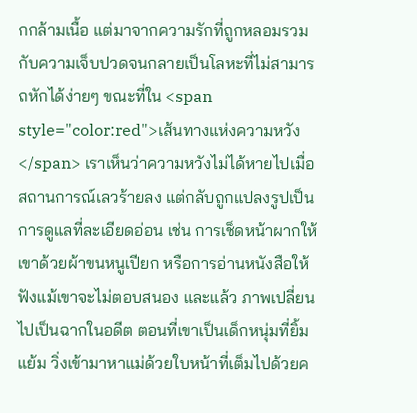กกล้ามเนื้อ แต่มาจากความรักที่ถูกหลอมรวมกับความเจ็บปวดจนกลายเป็นโลหะที่ไม่สามารถหักได้ง่ายๆ ขณะที่ใน <span style="color:red">เส้นทางแห่งความหวัง</span> เราเห็นว่าความหวังไม่ได้หายไปเมื่อสถานการณ์เลวร้ายลง แต่กลับถูกแปลงรูปเป็นการดูแลที่ละเอียดอ่อน เช่น การเช็ดหน้าผากให้เขาด้วยผ้าขนหนูเปียก หรือการอ่านหนังสือให้ฟังแม้เขาจะไม่ตอบสนอง และแล้ว ภาพเปลี่ยนไปเป็นฉากในอดีต ตอนที่เขาเป็นเด็กหนุ่มที่ยิ้มแย้ม วิ่งเข้ามาหาแม่ด้วยใบหน้าที่เต็มไปด้วยค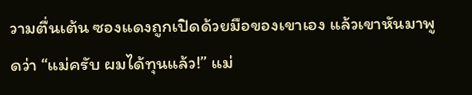วามตื่นเต้น ซองแดงถูกเปิดด้วยมือของเขาเอง แล้วเขาหันมาพูดว่า “แม่ครับ ผมได้ทุนแล้ว!” แม่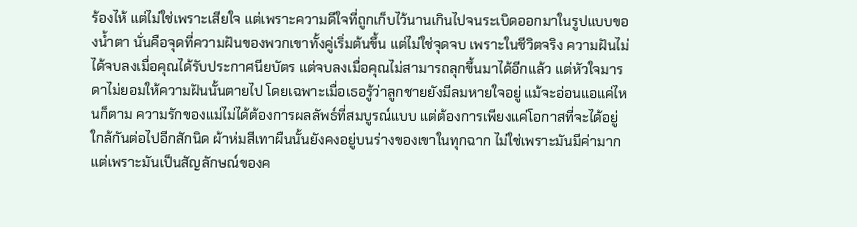ร้องไห้ แต่ไม่ใช่เพราะเสียใจ แต่เพราะความดีใจที่ถูกเก็บไว้นานเกินไปจนระเบิดออกมาในรูปแบบของน้ำตา นั่นคือจุดที่ความฝันของพวกเขาทั้งคู่เริ่มต้นขึ้น แต่ไม่ใช่จุดจบ เพราะในชีวิตจริง ความฝันไม่ได้จบลงเมื่อคุณได้รับประกาศนียบัตร แต่จบลงเมื่อคุณไม่สามารถลุกขึ้นมาได้อีกแล้ว แต่หัวใจมารดาไม่ยอมให้ความฝันนั้นตายไป โดยเฉพาะเมื่อเธอรู้ว่าลูกชายยังมีลมหายใจอยู่ แม้จะอ่อนแอแค่ไหนก็ตาม ความรักของแม่ไม่ได้ต้องการผลลัพธ์ที่สมบูรณ์แบบ แต่ต้องการเพียงแค่โอกาสที่จะได้อยู่ใกล้กันต่อไปอีกสักนิด ผ้าห่มสีเทาผืนนั้นยังคงอยู่บนร่างของเขาในทุกฉาก ไม่ใช่เพราะมันมีค่ามาก แต่เพราะมันเป็นสัญลักษณ์ของค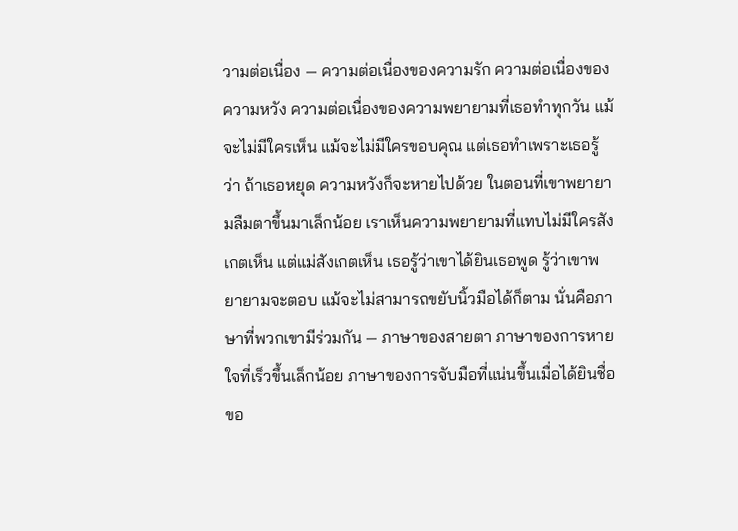วามต่อเนื่อง — ความต่อเนื่องของความรัก ความต่อเนื่องของความหวัง ความต่อเนื่องของความพยายามที่เธอทำทุกวัน แม้จะไม่มีใครเห็น แม้จะไม่มีใครขอบคุณ แต่เธอทำเพราะเธอรู้ว่า ถ้าเธอหยุด ความหวังก็จะหายไปด้วย ในตอนที่เขาพยายามลืมตาขึ้นมาเล็กน้อย เราเห็นความพยายามที่แทบไม่มีใครสังเกตเห็น แต่แม่สังเกตเห็น เธอรู้ว่าเขาได้ยินเธอพูด รู้ว่าเขาพยายามจะตอบ แม้จะไม่สามารถขยับนิ้วมือได้ก็ตาม นั่นคือภาษาที่พวกเขามีร่วมกัน — ภาษาของสายตา ภาษาของการหายใจที่เร็วขึ้นเล็กน้อย ภาษาของการจับมือที่แน่นขึ้นเมื่อได้ยินชื่อขอ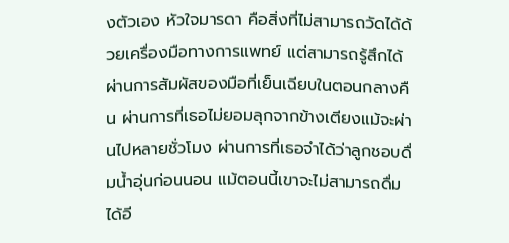งตัวเอง หัวใจมารดา คือสิ่งที่ไม่สามารถวัดได้ด้วยเครื่องมือทางการแพทย์ แต่สามารถรู้สึกได้ผ่านการสัมผัสของมือที่เย็นเฉียบในตอนกลางคืน ผ่านการที่เธอไม่ยอมลุกจากข้างเตียงแม้จะผ่านไปหลายชั่วโมง ผ่านการที่เธอจำได้ว่าลูกชอบดื่มน้ำอุ่นก่อนนอน แม้ตอนนี้เขาจะไม่สามารถดื่มได้อี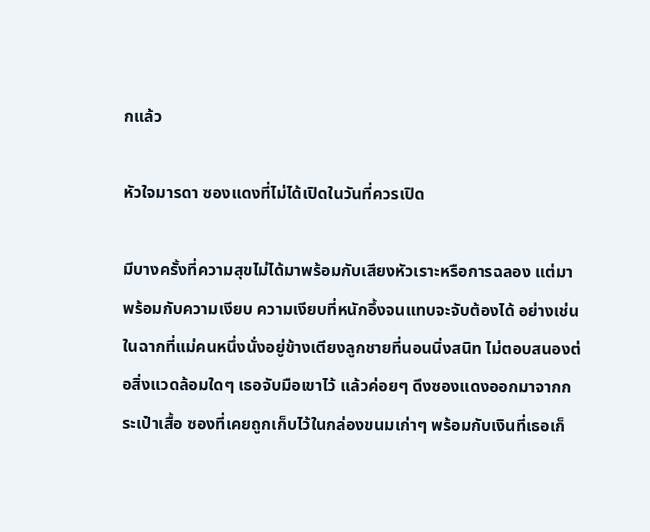กแล้ว

หัวใจมารดา ซองแดงที่ไม่ได้เปิดในวันที่ควรเปิด

มีบางครั้งที่ความสุขไม่ได้มาพร้อมกับเสียงหัวเราะหรือการฉลอง แต่มาพร้อมกับความเงียบ ความเงียบที่หนักอึ้งจนแทบจะจับต้องได้ อย่างเช่นในฉากที่แม่คนหนึ่งนั่งอยู่ข้างเตียงลูกชายที่นอนนิ่งสนิท ไม่ตอบสนองต่อสิ่งแวดล้อมใดๆ เธอจับมือเขาไว้ แล้วค่อยๆ ดึงซองแดงออกมาจากกระเป๋าเสื้อ ซองที่เคยถูกเก็บไว้ในกล่องขนมเก่าๆ พร้อมกับเงินที่เธอเก็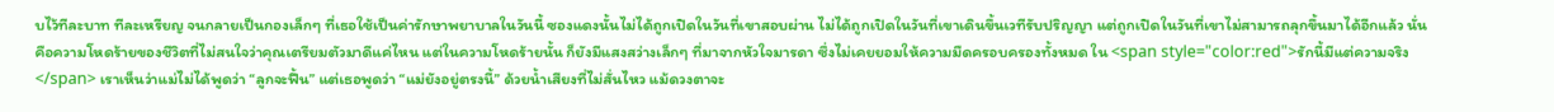บไว้ทีละบาท ทีละเหรียญ จนกลายเป็นกองเล็กๆ ที่เธอใช้เป็นค่ารักษาพยาบาลในวันนี้ ซองแดงนั้นไม่ได้ถูกเปิดในวันที่เขาสอบผ่าน ไม่ได้ถูกเปิดในวันที่เขาเดินขึ้นเวทีรับปริญญา แต่ถูกเปิดในวันที่เขาไม่สามารถลุกขึ้นมาได้อีกแล้ว นั่นคือความโหดร้ายของชีวิตที่ไม่สนใจว่าคุณเตรียมตัวมาดีแค่ไหน แต่ในความโหดร้ายนั้น ก็ยังมีแสงสว่างเล็กๆ ที่มาจากหัวใจมารดา ซึ่งไม่เคยยอมให้ความมืดครอบครองทั้งหมด ใน <span style="color:red">รักนี้มีแต่ความจริง</span> เราเห็นว่าแม่ไม่ได้พูดว่า “ลูกจะฟื้น” แต่เธอพูดว่า “แม่ยังอยู่ตรงนี้” ด้วยน้ำเสียงที่ไม่สั่นไหว แม้ดวงตาจะ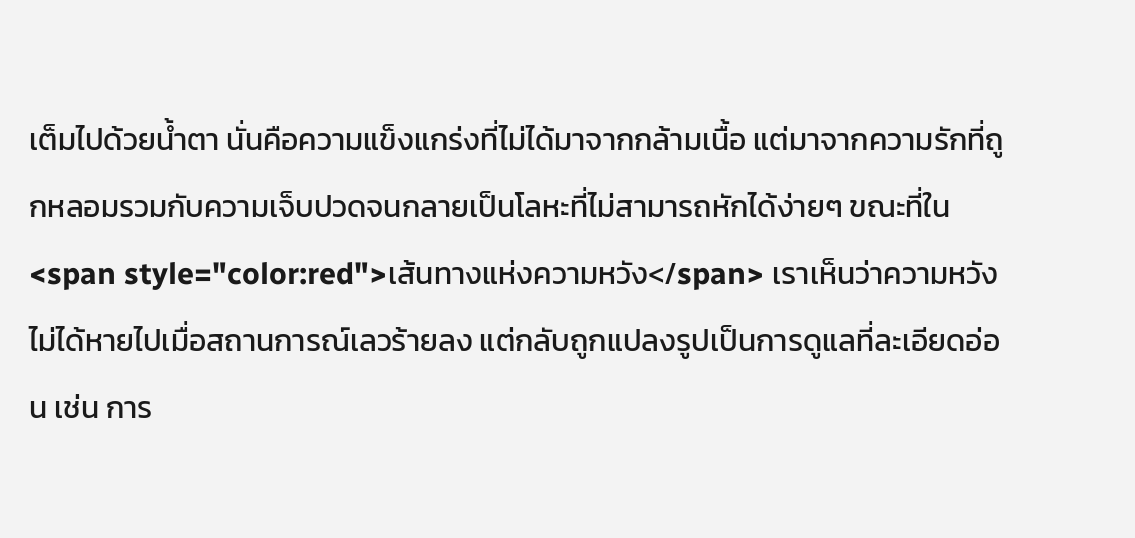เต็มไปด้วยน้ำตา นั่นคือความแข็งแกร่งที่ไม่ได้มาจากกล้ามเนื้อ แต่มาจากความรักที่ถูกหลอมรวมกับความเจ็บปวดจนกลายเป็นโลหะที่ไม่สามารถหักได้ง่ายๆ ขณะที่ใน <span style="color:red">เส้นทางแห่งความหวัง</span> เราเห็นว่าความหวังไม่ได้หายไปเมื่อสถานการณ์เลวร้ายลง แต่กลับถูกแปลงรูปเป็นการดูแลที่ละเอียดอ่อน เช่น การ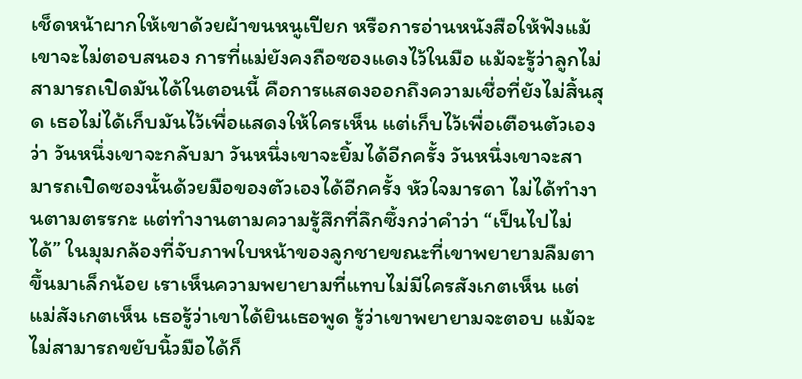เช็ดหน้าผากให้เขาด้วยผ้าขนหนูเปียก หรือการอ่านหนังสือให้ฟังแม้เขาจะไม่ตอบสนอง การที่แม่ยังคงถือซองแดงไว้ในมือ แม้จะรู้ว่าลูกไม่สามารถเปิดมันได้ในตอนนี้ คือการแสดงออกถึงความเชื่อที่ยังไม่สิ้นสุด เธอไม่ได้เก็บมันไว้เพื่อแสดงให้ใครเห็น แต่เก็บไว้เพื่อเตือนตัวเองว่า วันหนึ่งเขาจะกลับมา วันหนึ่งเขาจะยิ้มได้อีกครั้ง วันหนึ่งเขาจะสามารถเปิดซองนั้นด้วยมือของตัวเองได้อีกครั้ง หัวใจมารดา ไม่ได้ทำงานตามตรรกะ แต่ทำงานตามความรู้สึกที่ลึกซึ้งกว่าคำว่า “เป็นไปไม่ได้” ในมุมกล้องที่จับภาพใบหน้าของลูกชายขณะที่เขาพยายามลืมตาขึ้นมาเล็กน้อย เราเห็นความพยายามที่แทบไม่มีใครสังเกตเห็น แต่แม่สังเกตเห็น เธอรู้ว่าเขาได้ยินเธอพูด รู้ว่าเขาพยายามจะตอบ แม้จะไม่สามารถขยับนิ้วมือได้ก็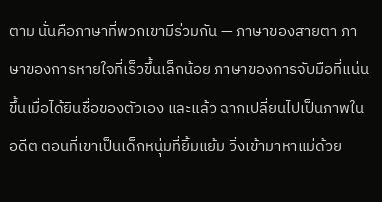ตาม นั่นคือภาษาที่พวกเขามีร่วมกัน — ภาษาของสายตา ภาษาของการหายใจที่เร็วขึ้นเล็กน้อย ภาษาของการจับมือที่แน่นขึ้นเมื่อได้ยินชื่อของตัวเอง และแล้ว ฉากเปลี่ยนไปเป็นภาพในอดีต ตอนที่เขาเป็นเด็กหนุ่มที่ยิ้มแย้ม วิ่งเข้ามาหาแม่ด้วย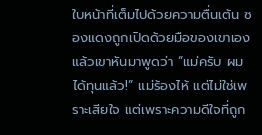ใบหน้าที่เต็มไปด้วยความตื่นเต้น ซองแดงถูกเปิดด้วยมือของเขาเอง แล้วเขาหันมาพูดว่า “แม่ครับ ผมได้ทุนแล้ว!” แม่ร้องไห้ แต่ไม่ใช่เพราะเสียใจ แต่เพราะความดีใจที่ถูก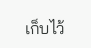เก็บไว้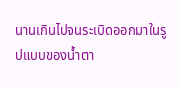นานเกินไปจนระเบิดออกมาในรูปแบบของน้ำตา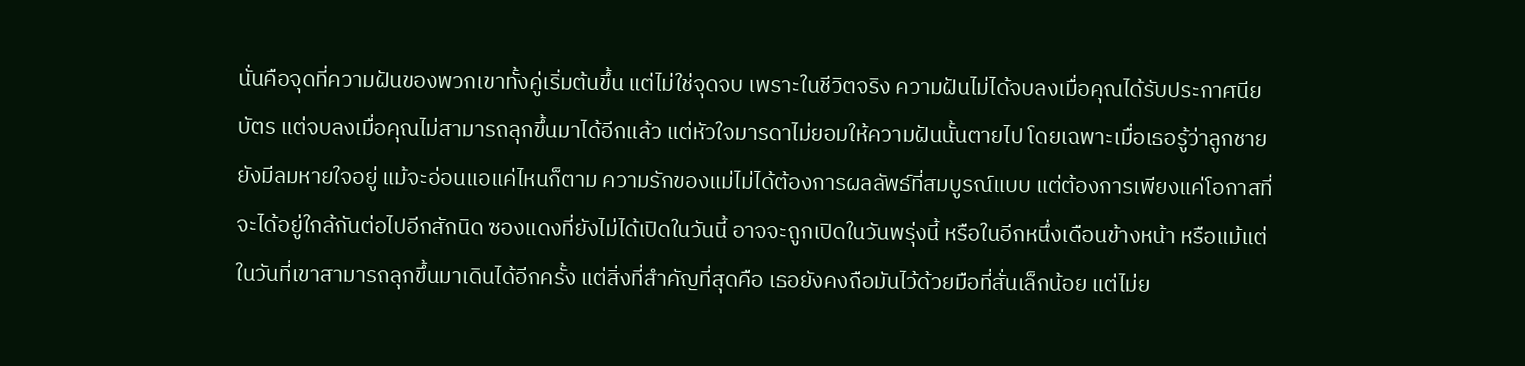นั่นคือจุดที่ความฝันของพวกเขาทั้งคู่เริ่มต้นขึ้น แต่ไม่ใช่จุดจบ เพราะในชีวิตจริง ความฝันไม่ได้จบลงเมื่อคุณได้รับประกาศนียบัตร แต่จบลงเมื่อคุณไม่สามารถลุกขึ้นมาได้อีกแล้ว แต่หัวใจมารดาไม่ยอมให้ความฝันนั้นตายไป โดยเฉพาะเมื่อเธอรู้ว่าลูกชายยังมีลมหายใจอยู่ แม้จะอ่อนแอแค่ไหนก็ตาม ความรักของแม่ไม่ได้ต้องการผลลัพธ์ที่สมบูรณ์แบบ แต่ต้องการเพียงแค่โอกาสที่จะได้อยู่ใกล้กันต่อไปอีกสักนิด ซองแดงที่ยังไม่ได้เปิดในวันนี้ อาจจะถูกเปิดในวันพรุ่งนี้ หรือในอีกหนึ่งเดือนข้างหน้า หรือแม้แต่ในวันที่เขาสามารถลุกขึ้นมาเดินได้อีกครั้ง แต่สิ่งที่สำคัญที่สุดคือ เธอยังคงถือมันไว้ด้วยมือที่สั่นเล็กน้อย แต่ไม่ย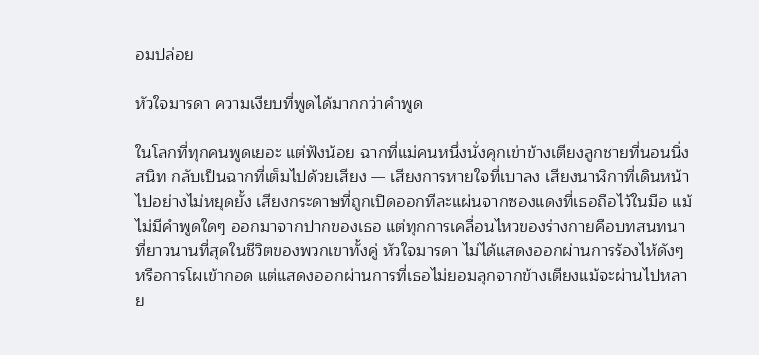อมปล่อย

หัวใจมารดา ความเงียบที่พูดได้มากกว่าคำพูด

ในโลกที่ทุกคนพูดเยอะ แต่ฟังน้อย ฉากที่แม่คนหนึ่งนั่งคุกเข่าข้างเตียงลูกชายที่นอนนิ่งสนิท กลับเป็นฉากที่เต็มไปด้วยเสียง — เสียงการหายใจที่เบาลง เสียงนาฬิกาที่เดินหน้าไปอย่างไม่หยุดยั้ง เสียงกระดาษที่ถูกเปิดออกทีละแผ่นจากซองแดงที่เธอถือไว้ในมือ แม้ไม่มีคำพูดใดๆ ออกมาจากปากของเธอ แต่ทุกการเคลื่อนไหวของร่างกายคือบทสนทนาที่ยาวนานที่สุดในชีวิตของพวกเขาทั้งคู่ หัวใจมารดา ไม่ได้แสดงออกผ่านการร้องไห้ดังๆ หรือการโผเข้ากอด แต่แสดงออกผ่านการที่เธอไม่ยอมลุกจากข้างเตียงแม้จะผ่านไปหลาย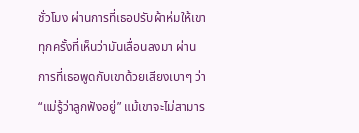ชั่วโมง ผ่านการที่เธอปรับผ้าห่มให้เขาทุกครั้งที่เห็นว่ามันเลื่อนลงมา ผ่านการที่เธอพูดกับเขาด้วยเสียงเบาๆ ว่า “แม่รู้ว่าลูกฟังอยู่” แม้เขาจะไม่สามาร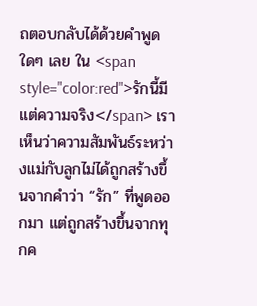ถตอบกลับได้ด้วยคำพูดใดๆ เลย ใน <span style="color:red">รักนี้มีแต่ความจริง</span> เราเห็นว่าความสัมพันธ์ระหว่างแม่กับลูกไม่ได้ถูกสร้างขึ้นจากคำว่า “รัก” ที่พูดออกมา แต่ถูกสร้างขึ้นจากทุกค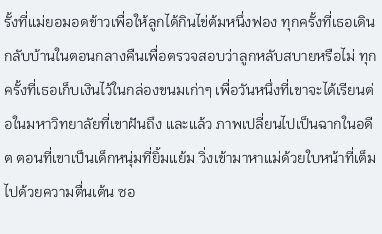รั้งที่แม่ยอมอดข้าวเพื่อให้ลูกได้กินไข่ต้มหนึ่งฟอง ทุกครั้งที่เธอเดินกลับบ้านในตอนกลางคืนเพื่อตรวจสอบว่าลูกหลับสบายหรือไม่ ทุกครั้งที่เธอเก็บเงินไว้ในกล่องขนมเก่าๆ เพื่อวันหนึ่งที่เขาจะได้เรียนต่อในมหาวิทยาลัยที่เขาฝันถึง และแล้ว ภาพเปลี่ยนไปเป็นฉากในอดีต ตอนที่เขาเป็นเด็กหนุ่มที่ยิ้มแย้ม วิ่งเข้ามาหาแม่ด้วยใบหน้าที่เต็มไปด้วยความตื่นเต้น ซอ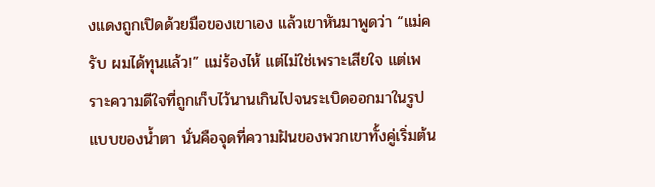งแดงถูกเปิดด้วยมือของเขาเอง แล้วเขาหันมาพูดว่า “แม่ครับ ผมได้ทุนแล้ว!” แม่ร้องไห้ แต่ไม่ใช่เพราะเสียใจ แต่เพราะความดีใจที่ถูกเก็บไว้นานเกินไปจนระเบิดออกมาในรูปแบบของน้ำตา นั่นคือจุดที่ความฝันของพวกเขาทั้งคู่เริ่มต้น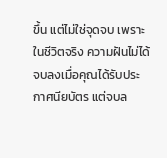ขึ้น แต่ไม่ใช่จุดจบ เพราะในชีวิตจริง ความฝันไม่ได้จบลงเมื่อคุณได้รับประกาศนียบัตร แต่จบล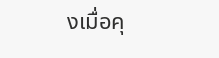งเมื่อคุ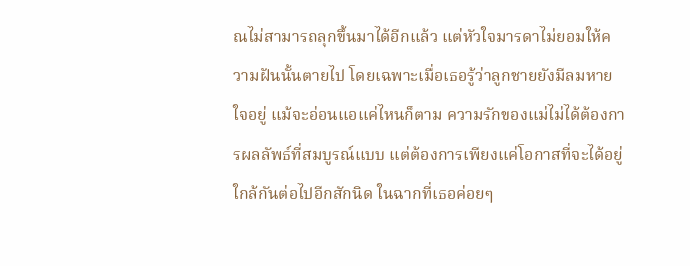ณไม่สามารถลุกขึ้นมาได้อีกแล้ว แต่หัวใจมารดาไม่ยอมให้ความฝันนั้นตายไป โดยเฉพาะเมื่อเธอรู้ว่าลูกชายยังมีลมหายใจอยู่ แม้จะอ่อนแอแค่ไหนก็ตาม ความรักของแม่ไม่ได้ต้องการผลลัพธ์ที่สมบูรณ์แบบ แต่ต้องการเพียงแค่โอกาสที่จะได้อยู่ใกล้กันต่อไปอีกสักนิด ในฉากที่เธอค่อยๆ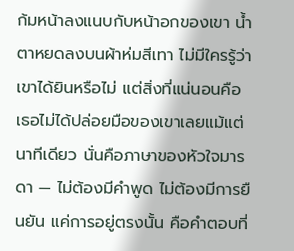ก้มหน้าลงแนบกับหน้าอกของเขา น้ำตาหยดลงบนผ้าห่มสีเทา ไม่มีใครรู้ว่าเขาได้ยินหรือไม่ แต่สิ่งที่แน่นอนคือ เธอไม่ได้ปล่อยมือของเขาเลยแม้แต่นาทีเดียว นั่นคือภาษาของหัวใจมารดา — ไม่ต้องมีคำพูด ไม่ต้องมีการยืนยัน แค่การอยู่ตรงนั้น คือคำตอบที่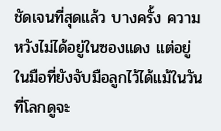ชัดเจนที่สุดแล้ว บางครั้ง ความหวังไม่ได้อยู่ในซองแดง แต่อยู่ในมือที่ยังจับมือลูกไว้ได้แม้ในวันที่โลกดูจะ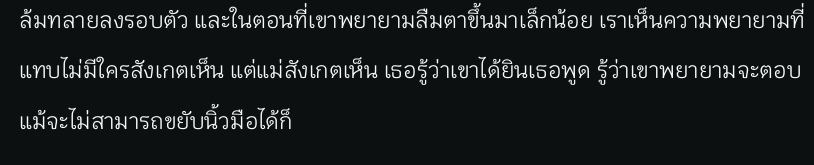ล้มทลายลงรอบตัว และในตอนที่เขาพยายามลืมตาขึ้นมาเล็กน้อย เราเห็นความพยายามที่แทบไม่มีใครสังเกตเห็น แต่แม่สังเกตเห็น เธอรู้ว่าเขาได้ยินเธอพูด รู้ว่าเขาพยายามจะตอบ แม้จะไม่สามารถขยับนิ้วมือได้ก็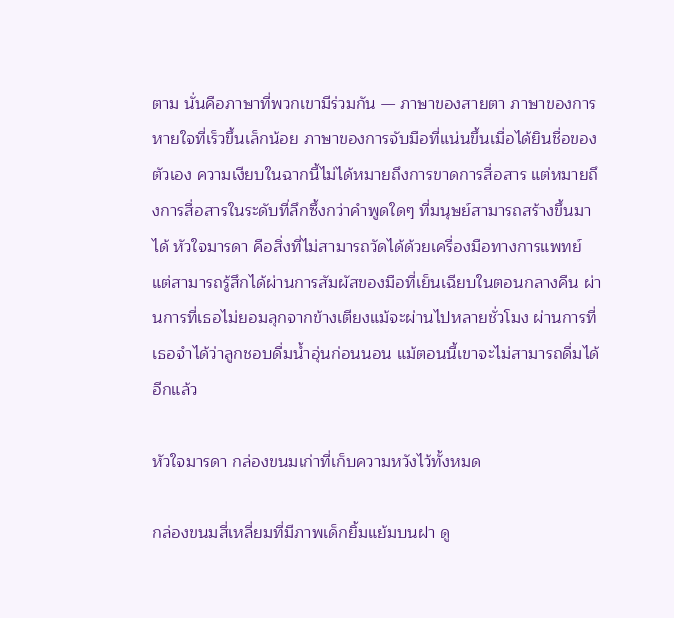ตาม นั่นคือภาษาที่พวกเขามีร่วมกัน — ภาษาของสายตา ภาษาของการหายใจที่เร็วขึ้นเล็กน้อย ภาษาของการจับมือที่แน่นขึ้นเมื่อได้ยินชื่อของตัวเอง ความเงียบในฉากนี้ไม่ได้หมายถึงการขาดการสื่อสาร แต่หมายถึงการสื่อสารในระดับที่ลึกซึ้งกว่าคำพูดใดๆ ที่มนุษย์สามารถสร้างขึ้นมาได้ หัวใจมารดา คือสิ่งที่ไม่สามารถวัดได้ด้วยเครื่องมือทางการแพทย์ แต่สามารถรู้สึกได้ผ่านการสัมผัสของมือที่เย็นเฉียบในตอนกลางคืน ผ่านการที่เธอไม่ยอมลุกจากข้างเตียงแม้จะผ่านไปหลายชั่วโมง ผ่านการที่เธอจำได้ว่าลูกชอบดื่มน้ำอุ่นก่อนนอน แม้ตอนนี้เขาจะไม่สามารถดื่มได้อีกแล้ว

หัวใจมารดา กล่องขนมเก่าที่เก็บความหวังไว้ทั้งหมด

กล่องขนมสี่เหลี่ยมที่มีภาพเด็กยิ้มแย้มบนฝา ดู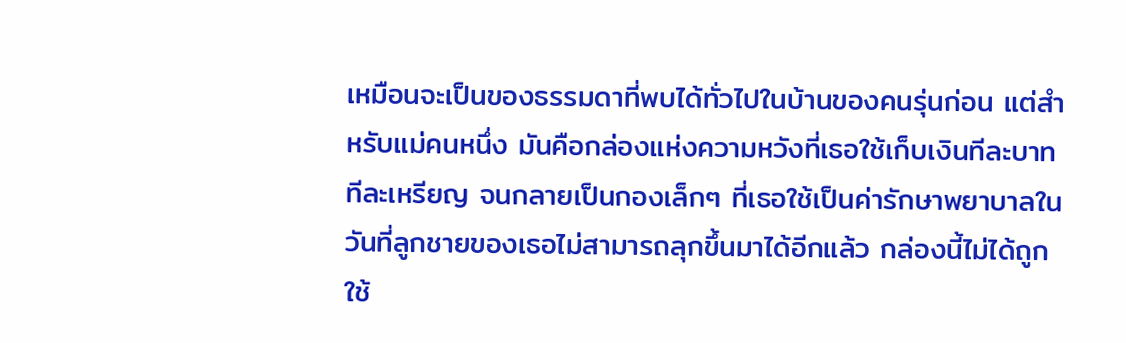เหมือนจะเป็นของธรรมดาที่พบได้ทั่วไปในบ้านของคนรุ่นก่อน แต่สำหรับแม่คนหนึ่ง มันคือกล่องแห่งความหวังที่เธอใช้เก็บเงินทีละบาท ทีละเหรียญ จนกลายเป็นกองเล็กๆ ที่เธอใช้เป็นค่ารักษาพยาบาลในวันที่ลูกชายของเธอไม่สามารถลุกขึ้นมาได้อีกแล้ว กล่องนี้ไม่ได้ถูกใช้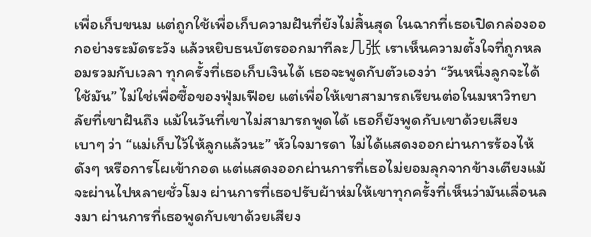เพื่อเก็บขนม แต่ถูกใช้เพื่อเก็บความฝันที่ยังไม่สิ้นสุด ในฉากที่เธอเปิดกล่องออกอย่างระมัดระวัง แล้วหยิบธนบัตรออกมาทีละ几张 เราเห็นความตั้งใจที่ถูกหลอมรวมกับเวลา ทุกครั้งที่เธอเก็บเงินได้ เธอจะพูดกับตัวเองว่า “วันหนึ่งลูกจะได้ใช้มัน” ไม่ใช่เพื่อซื้อของฟุ่มเฟือย แต่เพื่อให้เขาสามารถเรียนต่อในมหาวิทยาลัยที่เขาฝันถึง แม้ในวันที่เขาไม่สามารถพูดได้ เธอก็ยังพูดกับเขาด้วยเสียงเบาๆ ว่า “แม่เก็บไว้ให้ลูกแล้วนะ” หัวใจมารดา ไม่ได้แสดงออกผ่านการร้องไห้ดังๆ หรือการโผเข้ากอด แต่แสดงออกผ่านการที่เธอไม่ยอมลุกจากข้างเตียงแม้จะผ่านไปหลายชั่วโมง ผ่านการที่เธอปรับผ้าห่มให้เขาทุกครั้งที่เห็นว่ามันเลื่อนลงมา ผ่านการที่เธอพูดกับเขาด้วยเสียง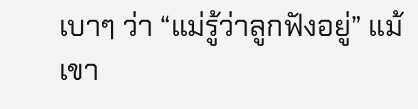เบาๆ ว่า “แม่รู้ว่าลูกฟังอยู่” แม้เขา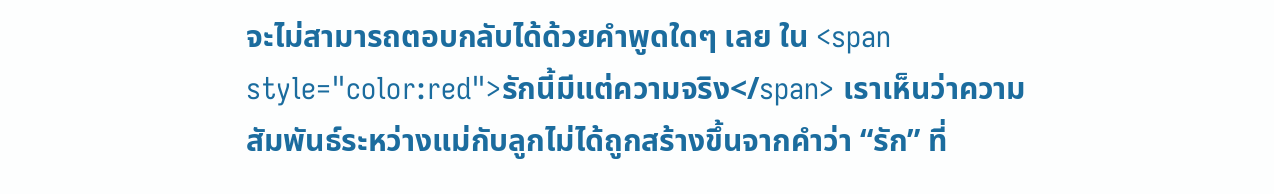จะไม่สามารถตอบกลับได้ด้วยคำพูดใดๆ เลย ใน <span style="color:red">รักนี้มีแต่ความจริง</span> เราเห็นว่าความสัมพันธ์ระหว่างแม่กับลูกไม่ได้ถูกสร้างขึ้นจากคำว่า “รัก” ที่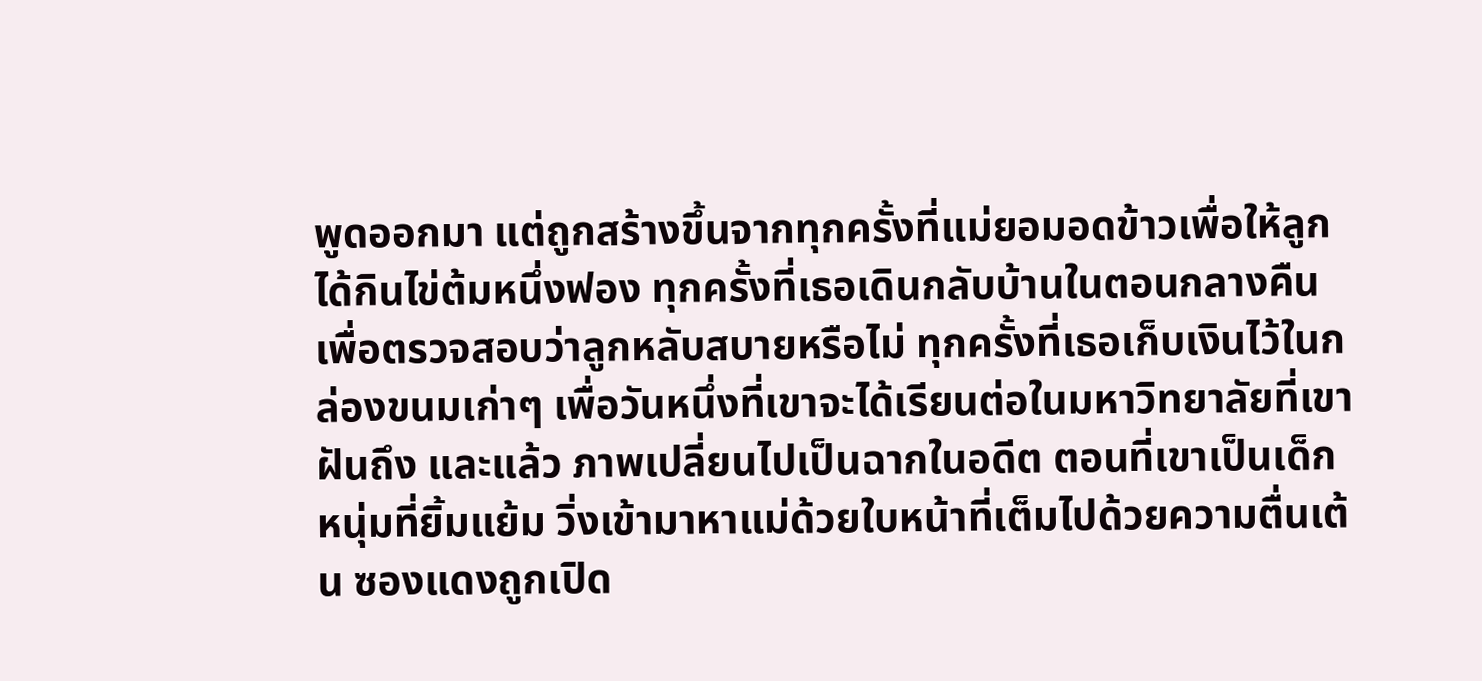พูดออกมา แต่ถูกสร้างขึ้นจากทุกครั้งที่แม่ยอมอดข้าวเพื่อให้ลูกได้กินไข่ต้มหนึ่งฟอง ทุกครั้งที่เธอเดินกลับบ้านในตอนกลางคืนเพื่อตรวจสอบว่าลูกหลับสบายหรือไม่ ทุกครั้งที่เธอเก็บเงินไว้ในกล่องขนมเก่าๆ เพื่อวันหนึ่งที่เขาจะได้เรียนต่อในมหาวิทยาลัยที่เขาฝันถึง และแล้ว ภาพเปลี่ยนไปเป็นฉากในอดีต ตอนที่เขาเป็นเด็กหนุ่มที่ยิ้มแย้ม วิ่งเข้ามาหาแม่ด้วยใบหน้าที่เต็มไปด้วยความตื่นเต้น ซองแดงถูกเปิด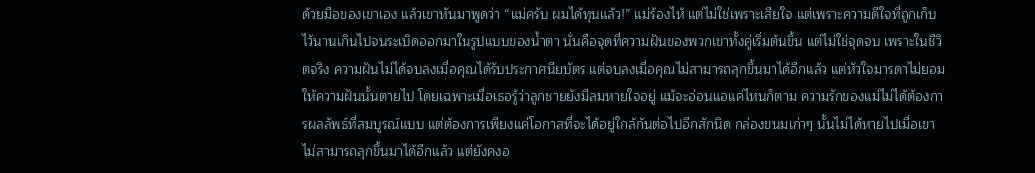ด้วยมือของเขาเอง แล้วเขาหันมาพูดว่า “แม่ครับ ผมได้ทุนแล้ว!” แม่ร้องไห้ แต่ไม่ใช่เพราะเสียใจ แต่เพราะความดีใจที่ถูกเก็บไว้นานเกินไปจนระเบิดออกมาในรูปแบบของน้ำตา นั่นคือจุดที่ความฝันของพวกเขาทั้งคู่เริ่มต้นขึ้น แต่ไม่ใช่จุดจบ เพราะในชีวิตจริง ความฝันไม่ได้จบลงเมื่อคุณได้รับประกาศนียบัตร แต่จบลงเมื่อคุณไม่สามารถลุกขึ้นมาได้อีกแล้ว แต่หัวใจมารดาไม่ยอมให้ความฝันนั้นตายไป โดยเฉพาะเมื่อเธอรู้ว่าลูกชายยังมีลมหายใจอยู่ แม้จะอ่อนแอแค่ไหนก็ตาม ความรักของแม่ไม่ได้ต้องการผลลัพธ์ที่สมบูรณ์แบบ แต่ต้องการเพียงแค่โอกาสที่จะได้อยู่ใกล้กันต่อไปอีกสักนิด กล่องขนมเก่าๆ นั้นไม่ได้หายไปเมื่อเขาไม่สามารถลุกขึ้นมาได้อีกแล้ว แต่ยังคงอ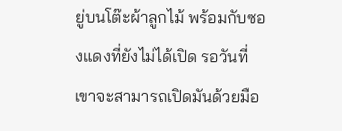ยู่บนโต๊ะผ้าลูกไม้ พร้อมกับซองแดงที่ยังไม่ได้เปิด รอวันที่เขาจะสามารถเปิดมันด้วยมือ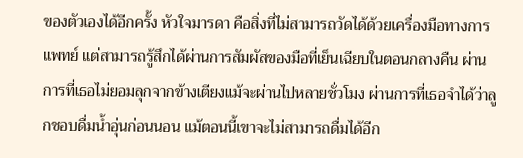ของตัวเองได้อีกครั้ง หัวใจมารดา คือสิ่งที่ไม่สามารถวัดได้ด้วยเครื่องมือทางการแพทย์ แต่สามารถรู้สึกได้ผ่านการสัมผัสของมือที่เย็นเฉียบในตอนกลางคืน ผ่านการที่เธอไม่ยอมลุกจากข้างเตียงแม้จะผ่านไปหลายชั่วโมง ผ่านการที่เธอจำได้ว่าลูกชอบดื่มน้ำอุ่นก่อนนอน แม้ตอนนี้เขาจะไม่สามารถดื่มได้อีก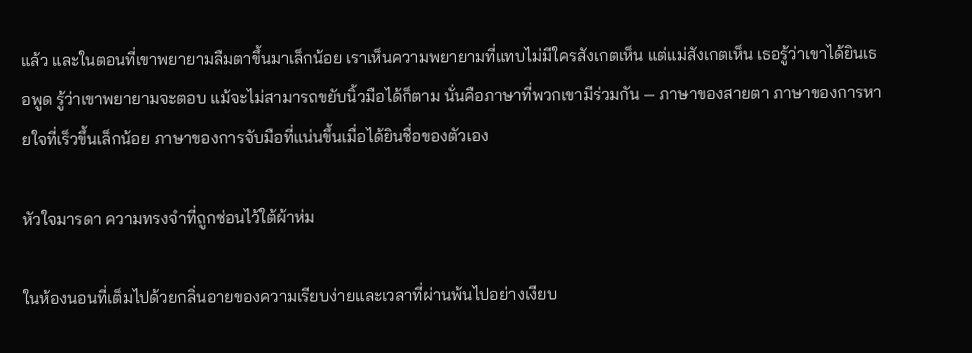แล้ว และในตอนที่เขาพยายามลืมตาขึ้นมาเล็กน้อย เราเห็นความพยายามที่แทบไม่มีใครสังเกตเห็น แต่แม่สังเกตเห็น เธอรู้ว่าเขาได้ยินเธอพูด รู้ว่าเขาพยายามจะตอบ แม้จะไม่สามารถขยับนิ้วมือได้ก็ตาม นั่นคือภาษาที่พวกเขามีร่วมกัน — ภาษาของสายตา ภาษาของการหายใจที่เร็วขึ้นเล็กน้อย ภาษาของการจับมือที่แน่นขึ้นเมื่อได้ยินชื่อของตัวเอง

หัวใจมารดา ความทรงจำที่ถูกซ่อนไว้ใต้ผ้าห่ม

ในห้องนอนที่เต็มไปด้วยกลิ่นอายของความเรียบง่ายและเวลาที่ผ่านพ้นไปอย่างเงียบ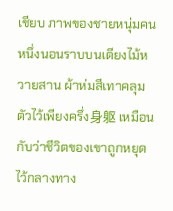เชียบ ภาพของชายหนุ่มคนหนึ่งนอนราบบนเตียงไม้หวายสาน ผ้าห่มสีเทาคลุมตัวไว้เพียงครึ่ง身躯 เหมือนกับว่าชีวิตของเขาถูกหยุดไว้กลางทาง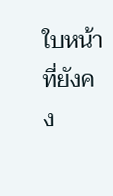ใบหน้าที่ยังคง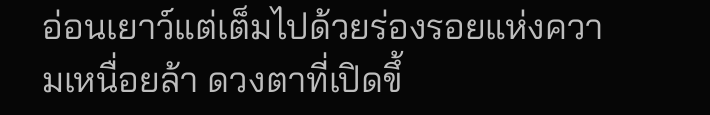อ่อนเยาว์แต่เต็มไปด้วยร่องรอยแห่งความเหนื่อยล้า ดวงตาที่เปิดขึ้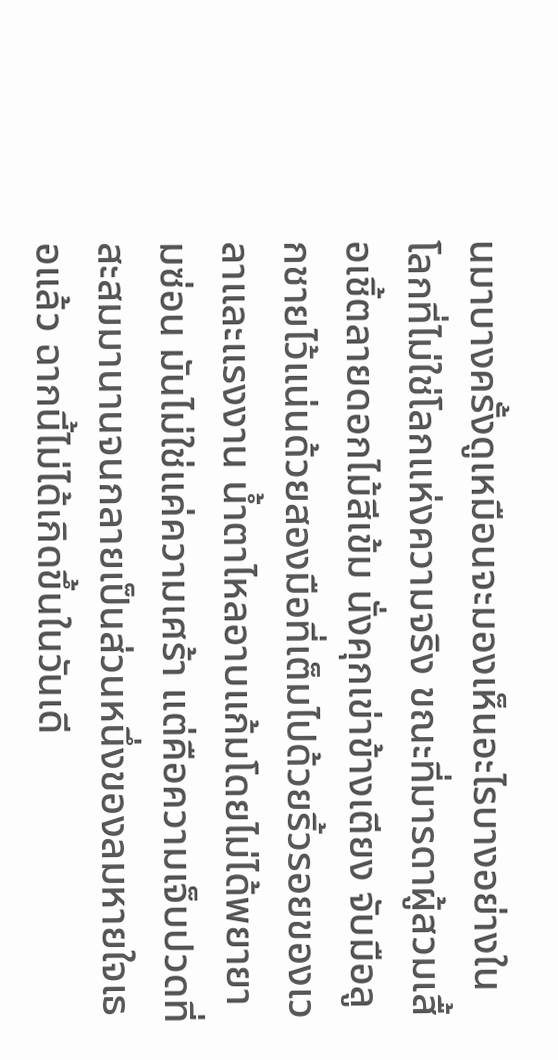นมาบางครั้งดูเหมือนจะมองเห็นอะไรบางอย่างในโลกที่ไม่ใช่โลกแห่งความจริง ขณะที่มารดาผู้สวมเสื้อเชิ้ตลายดอกไม้สีเข้ม นั่งคุกเข่าข้างเตียง จับมือลูกชายไว้แน่นด้วยสองมือที่เต็มไปด้วยริ้วรอยของเวลาและแรงงาน น้ำตาไหลอาบแก้มโดยไม่ได้พยายามซ่อน มันไม่ใช่แค่ความเศร้า แต่คือความเจ็บปวดที่สะสมมานานจนกลายเป็นส่วนหนึ่งของลมหายใจเธอแล้ว ฉากนี้ไม่ได้เกิดขึ้นในวันเดี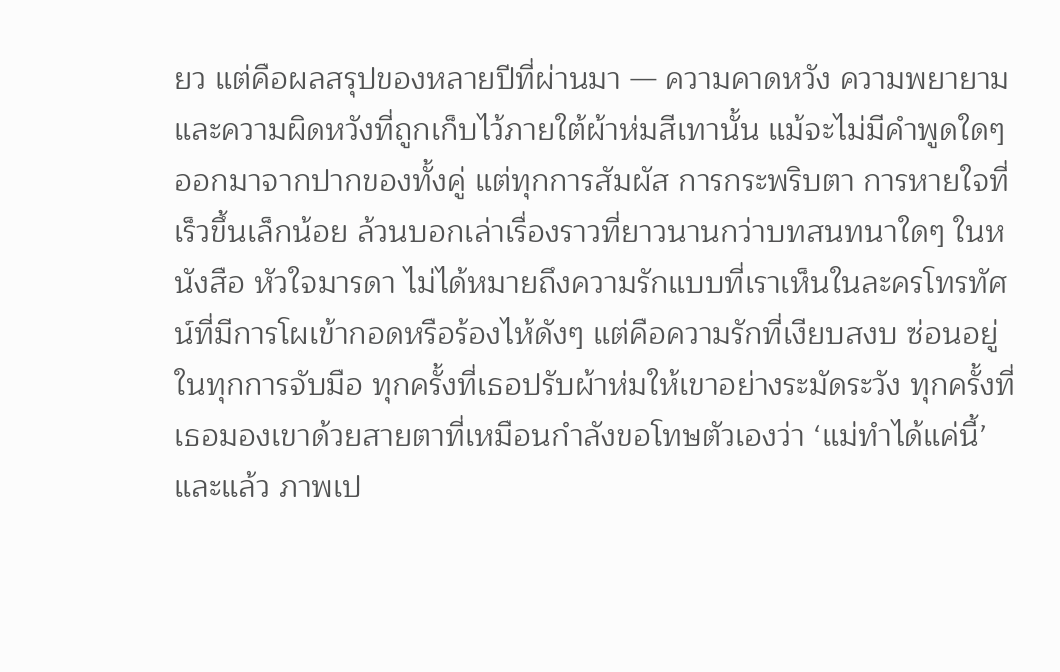ยว แต่คือผลสรุปของหลายปีที่ผ่านมา — ความคาดหวัง ความพยายาม และความผิดหวังที่ถูกเก็บไว้ภายใต้ผ้าห่มสีเทานั้น แม้จะไม่มีคำพูดใดๆ ออกมาจากปากของทั้งคู่ แต่ทุกการสัมผัส การกระพริบตา การหายใจที่เร็วขึ้นเล็กน้อย ล้วนบอกเล่าเรื่องราวที่ยาวนานกว่าบทสนทนาใดๆ ในหนังสือ หัวใจมารดา ไม่ได้หมายถึงความรักแบบที่เราเห็นในละครโทรทัศน์ที่มีการโผเข้ากอดหรือร้องไห้ดังๆ แต่คือความรักที่เงียบสงบ ซ่อนอยู่ในทุกการจับมือ ทุกครั้งที่เธอปรับผ้าห่มให้เขาอย่างระมัดระวัง ทุกครั้งที่เธอมองเขาด้วยสายตาที่เหมือนกำลังขอโทษตัวเองว่า ‘แม่ทำได้แค่นี้’ และแล้ว ภาพเป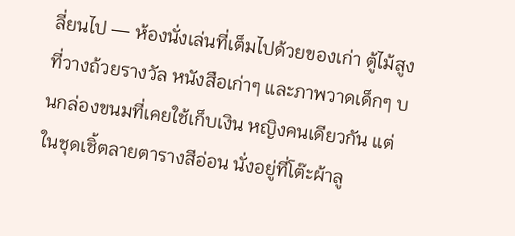ลี่ยนไป — ห้องนั่งเล่นที่เต็มไปด้วยของเก่า ตู้ไม้สูงที่วางถ้วยรางวัล หนังสือเก่าๆ และภาพวาดเด็กๆ บนกล่องขนมที่เคยใช้เก็บเงิน หญิงคนเดียวกัน แต่ในชุดเชิ้ตลายตารางสีอ่อน นั่งอยู่ที่โต๊ะผ้าลู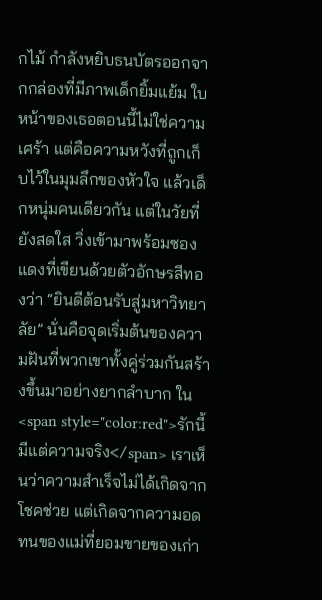กไม้ กำลังหยิบธนบัตรออกจากกล่องที่มีภาพเด็กยิ้มแย้ม ใบหน้าของเธอตอนนี้ไม่ใช่ความเศร้า แต่คือความหวังที่ถูกเก็บไว้ในมุมลึกของหัวใจ แล้วเด็กหนุ่มคนเดียวกัน แต่ในวัยที่ยังสดใส วิ่งเข้ามาพร้อมซองแดงที่เขียนด้วยตัวอักษรสีทองว่า “ยินดีต้อนรับสู่มหาวิทยาลัย” นั่นคือจุดเริ่มต้นของความฝันที่พวกเขาทั้งคู่ร่วมกันสร้างขึ้นมาอย่างยากลำบาก ใน <span style="color:red">รักนี้มีแต่ความจริง</span> เราเห็นว่าความสำเร็จไม่ได้เกิดจากโชคช่วย แต่เกิดจากความอดทนของแม่ที่ยอมขายของเก่า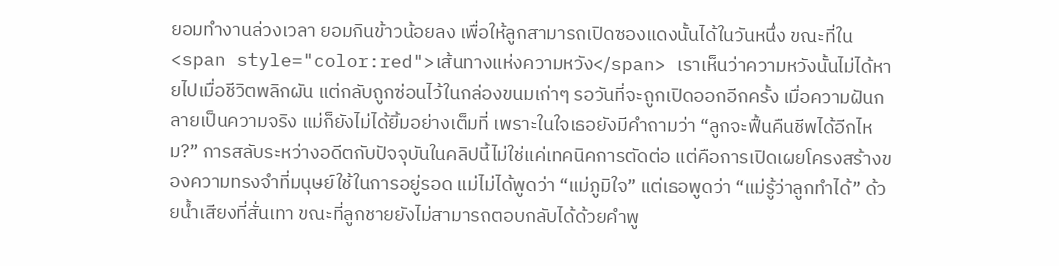ยอมทำงานล่วงเวลา ยอมกินข้าวน้อยลง เพื่อให้ลูกสามารถเปิดซองแดงนั้นได้ในวันหนึ่ง ขณะที่ใน <span style="color:red">เส้นทางแห่งความหวัง</span> เราเห็นว่าความหวังนั้นไม่ได้หายไปเมื่อชีวิตพลิกผัน แต่กลับถูกซ่อนไว้ในกล่องขนมเก่าๆ รอวันที่จะถูกเปิดออกอีกครั้ง เมื่อความฝันกลายเป็นความจริง แม่ก็ยังไม่ได้ยิ้มอย่างเต็มที่ เพราะในใจเธอยังมีคำถามว่า “ลูกจะฟื้นคืนชีพได้อีกไหม?” การสลับระหว่างอดีตกับปัจจุบันในคลิปนี้ไม่ใช่แค่เทคนิคการตัดต่อ แต่คือการเปิดเผยโครงสร้างของความทรงจำที่มนุษย์ใช้ในการอยู่รอด แม่ไม่ได้พูดว่า “แม่ภูมิใจ” แต่เธอพูดว่า “แม่รู้ว่าลูกทำได้” ด้วยน้ำเสียงที่สั่นเทา ขณะที่ลูกชายยังไม่สามารถตอบกลับได้ด้วยคำพู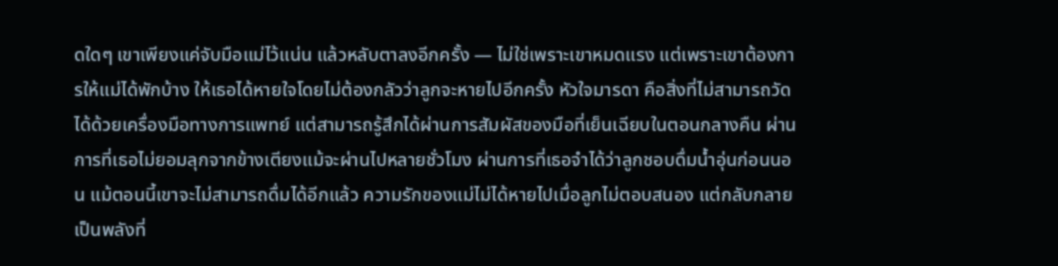ดใดๆ เขาเพียงแค่จับมือแม่ไว้แน่น แล้วหลับตาลงอีกครั้ง — ไม่ใช่เพราะเขาหมดแรง แต่เพราะเขาต้องการให้แม่ได้พักบ้าง ให้เธอได้หายใจโดยไม่ต้องกลัวว่าลูกจะหายไปอีกครั้ง หัวใจมารดา คือสิ่งที่ไม่สามารถวัดได้ด้วยเครื่องมือทางการแพทย์ แต่สามารถรู้สึกได้ผ่านการสัมผัสของมือที่เย็นเฉียบในตอนกลางคืน ผ่านการที่เธอไม่ยอมลุกจากข้างเตียงแม้จะผ่านไปหลายชั่วโมง ผ่านการที่เธอจำได้ว่าลูกชอบดื่มน้ำอุ่นก่อนนอน แม้ตอนนี้เขาจะไม่สามารถดื่มได้อีกแล้ว ความรักของแม่ไม่ได้หายไปเมื่อลูกไม่ตอบสนอง แต่กลับกลายเป็นพลังที่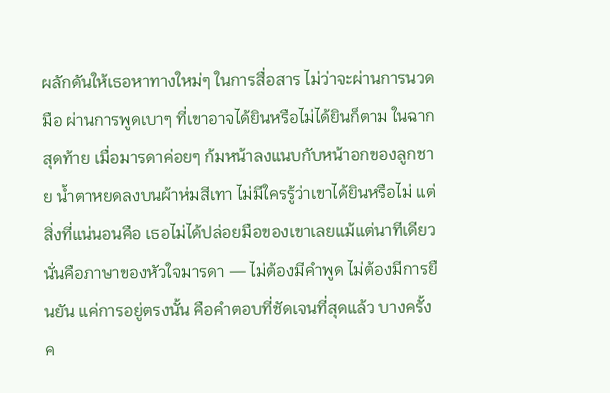ผลักดันให้เธอหาทางใหม่ๆ ในการสื่อสาร ไม่ว่าจะผ่านการนวดมือ ผ่านการพูดเบาๆ ที่เขาอาจได้ยินหรือไม่ได้ยินก็ตาม ในฉากสุดท้าย เมื่อมารดาค่อยๆ ก้มหน้าลงแนบกับหน้าอกของลูกชาย น้ำตาหยดลงบนผ้าห่มสีเทา ไม่มีใครรู้ว่าเขาได้ยินหรือไม่ แต่สิ่งที่แน่นอนคือ เธอไม่ได้ปล่อยมือของเขาเลยแม้แต่นาทีเดียว นั่นคือภาษาของหัวใจมารดา — ไม่ต้องมีคำพูด ไม่ต้องมีการยืนยัน แค่การอยู่ตรงนั้น คือคำตอบที่ชัดเจนที่สุดแล้ว บางครั้ง ค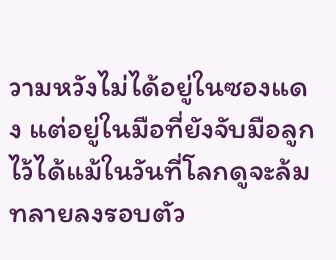วามหวังไม่ได้อยู่ในซองแดง แต่อยู่ในมือที่ยังจับมือลูกไว้ได้แม้ในวันที่โลกดูจะล้มทลายลงรอบตัว